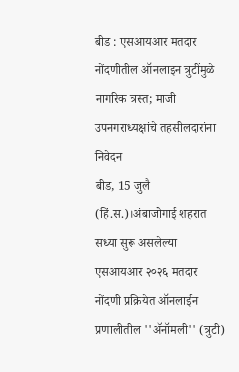बीड : एसआयआर मतदार नोंदणीतील ऑनलाइन त्रुटींमुळे नागरिक त्रस्त; माजी उपनगराध्यक्षांचे तहसीलदारांना निवेदन
बीड, 15 जुलै (हिं.स.)।अंबाजोगाई शहरात सध्या सुरू असलेल्या एसआयआर २०२६ मतदार नोंदणी प्रक्रियेत ऑनलाईन प्रणालीतील ''ॲनॉमली'' (त्रुटी)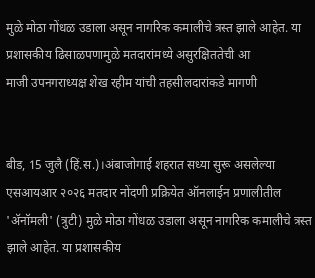मुळे मोठा गोंधळ उडाला असून नागरिक कमालीचे त्रस्त झाले आहेत. या प्रशासकीय ढिसाळपणामुळे मतदारांमध्ये असुरक्षिततेची आ
माजी उपनगराध्यक्ष शेख रहीम यांची तहसीलदारांकडे मागणी


बीड, 15 जुलै (हिं.स.)।अंबाजोगाई शहरात सध्या सुरू असलेल्या एसआयआर २०२६ मतदार नोंदणी प्रक्रियेत ऑनलाईन प्रणालीतील 'ॲनॉमली' (त्रुटी) मुळे मोठा गोंधळ उडाला असून नागरिक कमालीचे त्रस्त झाले आहेत. या प्रशासकीय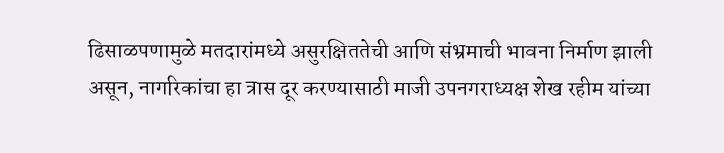ढिसाळपणामुळे मतदारांमध्ये असुरक्षिततेची आणि संभ्रमाची भावना निर्माण झाली असून, नागरिकांचा हा त्रास दूर करण्यासाठी माजी उपनगराध्यक्ष शेख रहीम यांच्या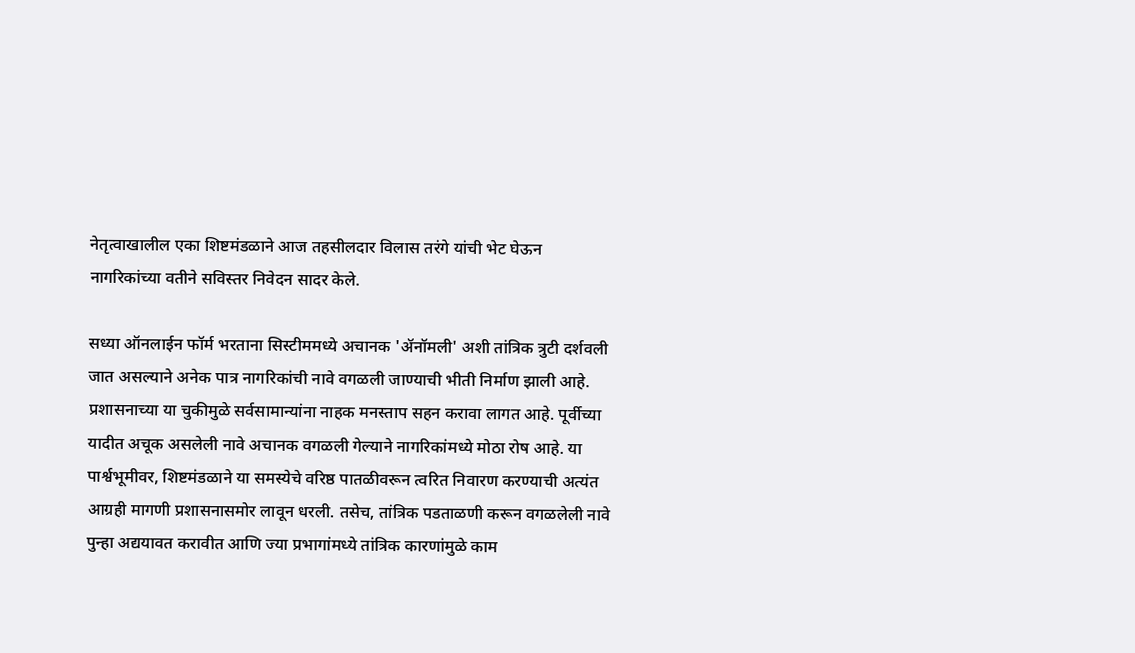नेतृत्वाखालील एका शिष्टमंडळाने आज तहसीलदार विलास तरंगे यांची भेट घेऊन नागरिकांच्या वतीने सविस्तर निवेदन सादर केले.

सध्या ऑनलाईन फॉर्म भरताना सिस्टीममध्ये अचानक 'ॲनॉमली' अशी तांत्रिक त्रुटी दर्शवली जात असल्याने अनेक पात्र नागरिकांची नावे वगळली जाण्याची भीती निर्माण झाली आहे. प्रशासनाच्या या चुकीमुळे सर्वसामान्यांना नाहक मनस्ताप सहन करावा लागत आहे. पूर्वीच्या यादीत अचूक असलेली नावे अचानक वगळली गेल्याने नागरिकांमध्ये मोठा रोष आहे. या पार्श्वभूमीवर, शिष्टमंडळाने या समस्येचे वरिष्ठ पातळीवरून त्वरित निवारण करण्याची अत्यंत आग्रही मागणी प्रशासनासमोर लावून धरली. तसेच, तांत्रिक पडताळणी करून वगळलेली नावे पुन्हा अद्ययावत करावीत आणि ज्या प्रभागांमध्ये तांत्रिक कारणांमुळे काम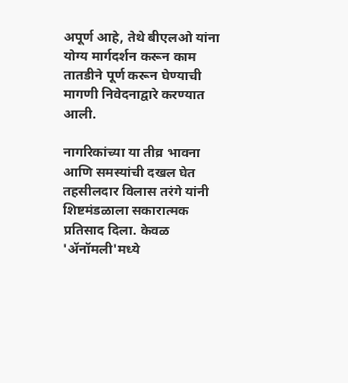अपूर्ण आहे, तेथे बीएलओ यांना योग्य मार्गदर्शन करून काम तातडीने पूर्ण करून घेण्याची मागणी निवेदनाद्वारे करण्यात आली.

नागरिकांच्या या तीव्र भावना आणि समस्यांची दखल घेत तहसीलदार विलास तरंगे यांनी शिष्टमंडळाला सकारात्मक प्रतिसाद दिला. केवळ 'ॲनॉमली'मध्ये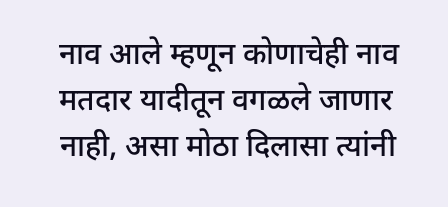नाव आले म्हणून कोणाचेही नाव मतदार यादीतून वगळले जाणार नाही, असा मोठा दिलासा त्यांनी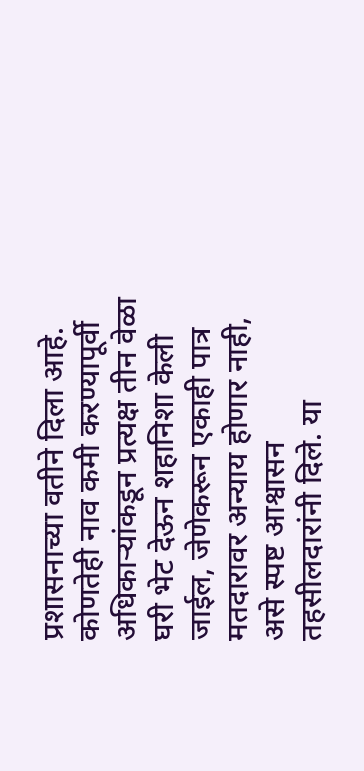प्रशासनाच्या वतीने दिला आहे. कोणतेही नाव कमी करण्यापूर्वी अधिकाऱ्यांकडून प्रत्यक्ष तीन वेळा घरी भेट देऊन शहानिशा केली जाईल, जेणेकरून एकाही पात्र मतदारावर अन्याय होणार नाही, असे स्पष्ट आश्वासन तहसीलदारांनी दिले. या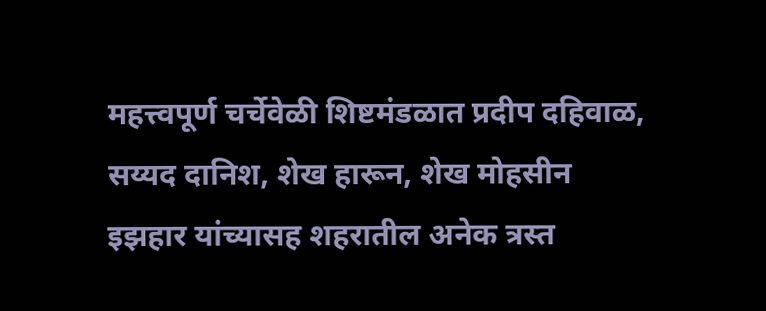महत्त्वपूर्ण चर्चेवेळी शिष्टमंडळात प्रदीप दहिवाळ, सय्यद दानिश, शेख हारून, शेख मोहसीन इझहार यांच्यासह शहरातील अनेक त्रस्त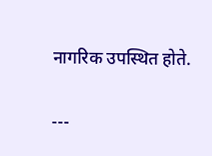नागरिक उपस्थित होते.

---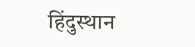हिंदुस्थान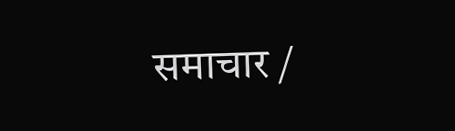समाचार /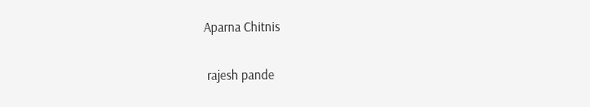Aparna Chitnis


 rajesh pande